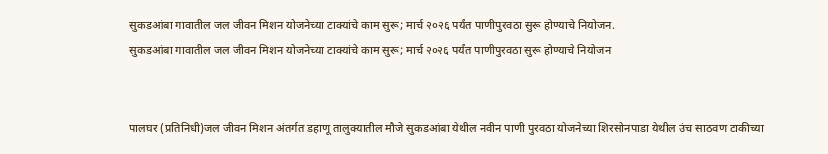सुकडआंबा गावातील जल जीवन मिशन योजनेच्या टाक्यांचे काम सुरू; मार्च २०२६ पर्यंत पाणीपुरवठा सुरू होण्याचे नियोजन.
सुकडआंबा गावातील जल जीवन मिशन योजनेच्या टाक्यांचे काम सुरू; मार्च २०२६ पर्यंत पाणीपुरवठा सुरू होण्याचे नियोजन


पालघर (प्रतिनिधी)जल जीवन मिशन अंतर्गत डहाणू तालुक्यातील मौजे सुकडआंबा येथील नवीन पाणी पुरवठा योजनेच्या शिरसोनपाडा येथील उंच साठवण टाकीच्या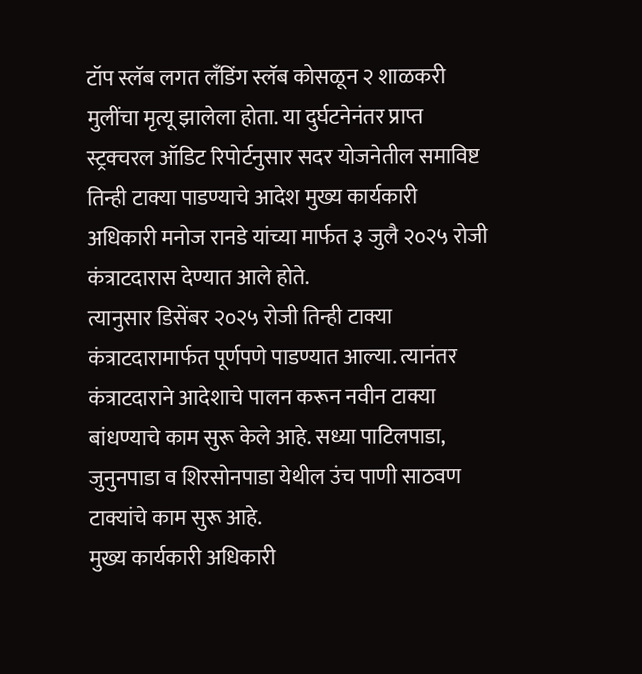टॉप स्लॅब लगत लँडिंग स्लॅब कोसळून २ शाळकरी मुलींचा मृत्यू झालेला होता. या दुर्घटनेनंतर प्राप्त स्ट्रक्चरल ऑडिट रिपोर्टनुसार सदर योजनेतील समाविष्ट तिन्ही टाक्या पाडण्याचे आदेश मुख्य कार्यकारी अधिकारी मनोज रानडे यांच्या मार्फत ३ जुलै २०२५ रोजी कंत्राटदारास देण्यात आले होते.
त्यानुसार डिसेंबर २०२५ रोजी तिन्ही टाक्या कंत्राटदारामार्फत पूर्णपणे पाडण्यात आल्या. त्यानंतर कंत्राटदाराने आदेशाचे पालन करून नवीन टाक्या बांधण्याचे काम सुरू केले आहे. सध्या पाटिलपाडा, जुनुनपाडा व शिरसोनपाडा येथील उंच पाणी साठवण टाक्यांचे काम सुरू आहे.
मुख्य कार्यकारी अधिकारी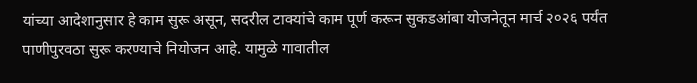यांच्या आदेशानुसार हे काम सुरू असून, सदरील टाक्यांचे काम पूर्ण करून सुकडआंबा योजनेतून मार्च २०२६ पर्यंत पाणीपुरवठा सुरू करण्याचे नियोजन आहे. यामुळे गावातील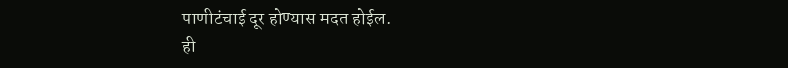पाणीटंचाई दूर होण्यास मदत होईल.
ही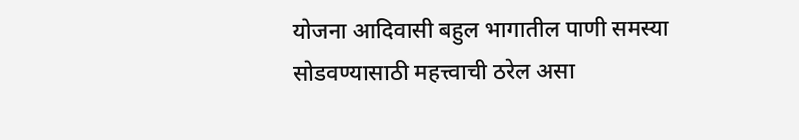योजना आदिवासी बहुल भागातील पाणी समस्या सोडवण्यासाठी महत्त्वाची ठरेल असा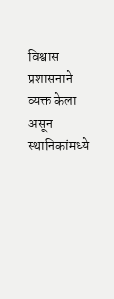विश्वास प्रशासनाने व्यक्त केला असून स्थानिकांमध्ये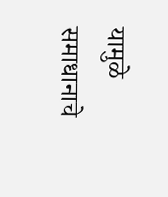यामुळे समाधानाचे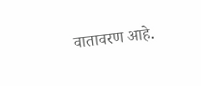वातावरण आहे.